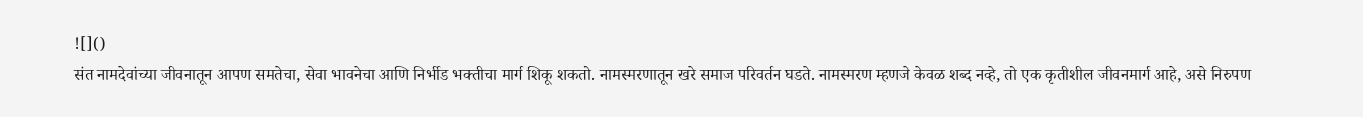![]()
संत नामदेवांच्या जीवनातून आपण समतेचा, सेवा भावनेचा आणि निर्भीड भक्तीचा मार्ग शिकू शकतो. नामस्मरणातून खरे समाज परिवर्तन घडते. नामस्मरण म्हणजे केवळ शब्द नव्हे, तो एक कृतीशील जीवनमार्ग आहे, असे निरुपण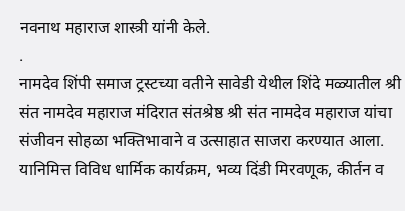नवनाथ महाराज शास्त्री यांनी केले.
.
नामदेव शिंपी समाज ट्रस्टच्या वतीने सावेडी येथील शिंदे मळ्यातील श्री संत नामदेव महाराज मंदिरात संतश्रेष्ठ श्री संत नामदेव महाराज यांचा संजीवन सोहळा भक्तिभावाने व उत्साहात साजरा करण्यात आला. यानिमित्त विविध धार्मिक कार्यक्रम, भव्य दिंडी मिरवणूक, कीर्तन व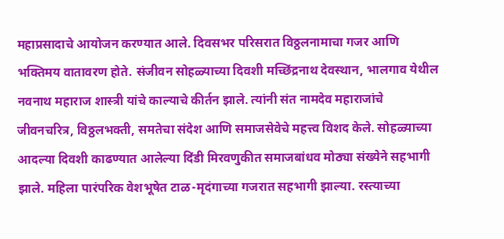महाप्रसादाचे आयोजन करण्यात आले. दिवसभर परिसरात विठ्ठलनामाचा गजर आणि भक्तिमय वातावरण होते. संजीवन सोहळ्याच्या दिवशी मच्छिंद्रनाथ देवस्थान, भालगाव येथील नवनाथ महाराज शास्त्री यांचे काल्याचे कीर्तन झाले. त्यांनी संत नामदेव महाराजांचे जीवनचरित्र, विठ्ठलभक्ती, समतेचा संदेश आणि समाजसेवेचे महत्त्व विशद केले. सोहळ्याच्या आदल्या दिवशी काढण्यात आलेल्या दिंडी मिरवणुकीत समाजबांधव मोठ्या संख्येने सहभागी झाले. महिला पारंपरिक वेशभूषेत टाळ-मृदंगाच्या गजरात सहभागी झाल्या. रस्त्याच्या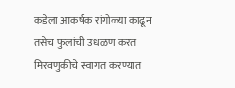कडेला आकर्षक रांगोळ्या काढून तसेच फुलांची उधळण करत मिरवणुकीचे स्वागत करण्यात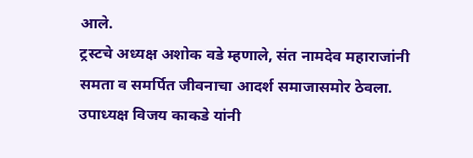आले.
ट्रस्टचे अध्यक्ष अशोक वडे म्हणाले, संत नामदेव महाराजांनी समता व समर्पित जीवनाचा आदर्श समाजासमोर ठेवला. उपाध्यक्ष विजय काकडे यांनी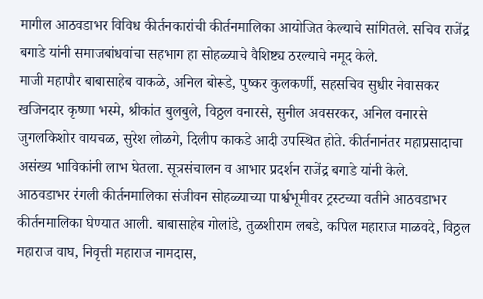मागील आठवडाभर विविध कीर्तनकारांची कीर्तनमालिका आयोजित केल्याचे सांगितले. सचिव राजेंद्र बगाडे यांनी समाजबांधवांचा सहभाग हा सोहळ्याचे वैशिष्ट्य ठरल्याचे नमूद केले.
माजी महापौर बाबासाहेब वाकळे, अनिल बोरूडे, पुष्कर कुलकर्णी, सहसचिव सुधीर नेवासकर खजिनदार कृष्णा भस्मे, श्रीकांत बुलबुले, विठ्ठल वनारसे, सुनील अवसरकर, अनिल वनारसे जुगलकिशोर वायचळ, सुरेश लोळगे, दिलीप काकडे आदी उपस्थित होते. कीर्तनानंतर महाप्रसादाचा असंख्य भाविकांनी लाभ घेतला. सूत्रसंचालन व आभार प्रदर्शन राजेंद्र बगाडे यांनी केले.
आठवडाभर रंगली कीर्तनमालिका संजीवन सोहळ्याच्या पार्श्वभूमीवर ट्रस्टच्या वतीने आठवडाभर कीर्तनमालिका घेण्यात आली. बाबासाहेब गोलांडे, तुळशीराम लबडे, कपिल महाराज माळवदे, विठ्ठल महाराज वाघ, निवृत्ती महाराज नामदास,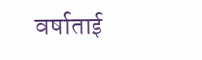वर्षाताई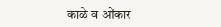काळे व ओंकार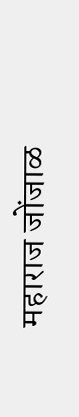महाराज जोंजाळ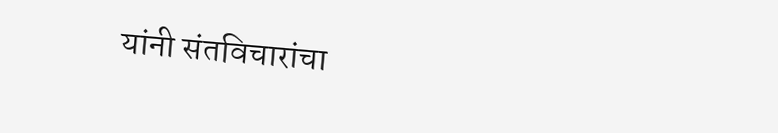यांनी संतविचारांचा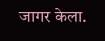जागर केला.